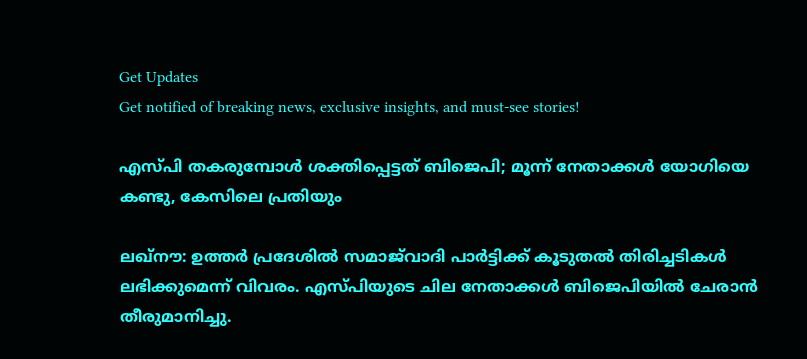Get Updates
Get notified of breaking news, exclusive insights, and must-see stories!

എസ്പി തകരുമ്പോള്‍ ശക്തിപ്പെട്ടത് ബിജെപി; മൂന്ന് നേതാക്കള്‍ യോഗിയെ കണ്ടു, കേസിലെ പ്രതിയും

ലഖ്‌നൗ: ഉത്തര്‍ പ്രദേശില്‍ സമാജ്‌വാദി പാര്‍ട്ടിക്ക് കൂടുതല്‍ തിരിച്ചടികള്‍ ലഭിക്കുമെന്ന് വിവരം. എസ്പിയുടെ ചില നേതാക്കള്‍ ബിജെപിയില്‍ ചേരാന്‍ തീരുമാനിച്ചു.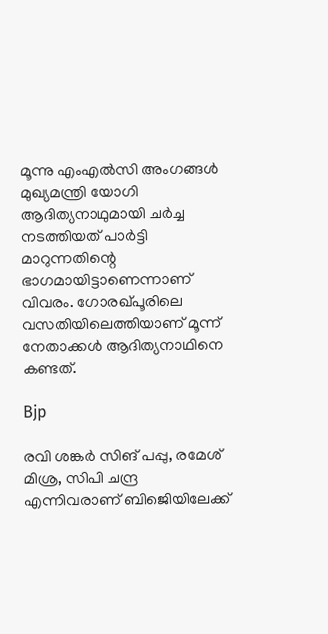മൂന്നു എംഎല്‍സി അംഗങ്ങള്‍ മുഖ്യമന്ത്രി യോഗി ആദിത്യനാഥുമായി ചര്‍ച്ച നടത്തിയത് പാര്‍ട്ടി മാറുന്നതിന്റെ ഭാഗമായിട്ടാണെന്നാണ് വിവരം. ഗോരഖ്പൂരിലെ വസതിയിലെത്തിയാണ് മൂന്ന് നേതാക്കള്‍ ആദിത്യനാഥിനെ കണ്ടത്.

Bjp

രവി ശങ്കര്‍ സിങ് പപ്പു, രമേശ് മിശ്ര, സിപി ചന്ദ്ര എന്നിവരാണ് ബിജെിയിലേക്ക്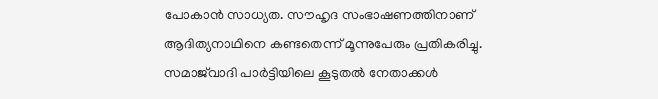പോകാന്‍ സാധ്യത. സൗഹൃദ സംഭാഷണത്തിനാണ് ആദിത്യനാഥിനെ കണ്ടതെന്ന് മൂന്നുപേരും പ്രതികരിച്ചു. സമാജ്‌വാദി പാര്‍ട്ടിയിലെ കൂടുതല്‍ നേതാക്കള്‍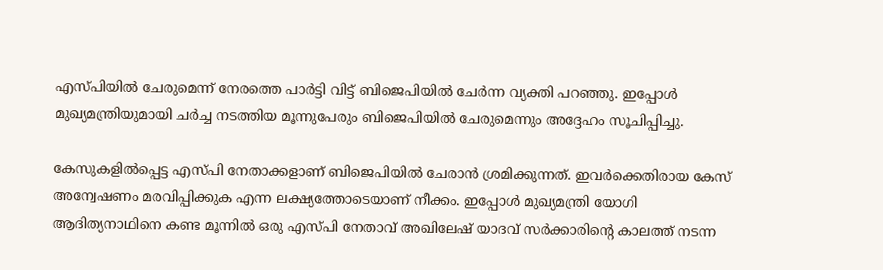എസ്പിയില്‍ ചേരുമെന്ന് നേരത്തെ പാര്‍ട്ടി വിട്ട് ബിജെപിയില്‍ ചേര്‍ന്ന വ്യക്തി പറഞ്ഞു. ഇപ്പോള്‍ മുഖ്യമന്ത്രിയുമായി ചര്‍ച്ച നടത്തിയ മൂന്നുപേരും ബിജെപിയില്‍ ചേരുമെന്നും അദ്ദേഹം സൂചിപ്പിച്ചു.

കേസുകളില്‍പ്പെട്ട എസ്പി നേതാക്കളാണ് ബിജെപിയില്‍ ചേരാന്‍ ശ്രമിക്കുന്നത്. ഇവര്‍ക്കെതിരായ കേസ് അന്വേഷണം മരവിപ്പിക്കുക എന്ന ലക്ഷ്യത്തോടെയാണ് നീക്കം. ഇപ്പോള്‍ മുഖ്യമന്ത്രി യോഗി ആദിത്യനാഥിനെ കണ്ട മൂന്നില്‍ ഒരു എസ്പി നേതാവ് അഖിലേഷ് യാദവ് സര്‍ക്കാരിന്റെ കാലത്ത് നടന്ന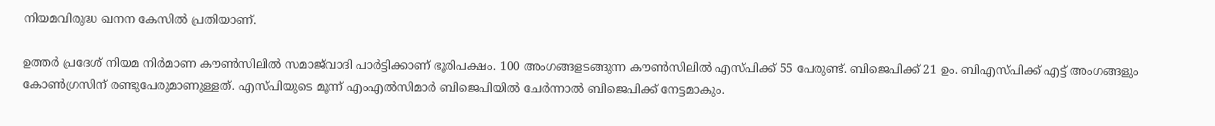നിയമവിരുദ്ധ ഖനന കേസില്‍ പ്രതിയാണ്.

ഉത്തര്‍ പ്രദേശ് നിയമ നിര്‍മാണ കൗണ്‍സിലില്‍ സമാജ്‌വാദി പാര്‍ട്ടിക്കാണ് ഭൂരിപക്ഷം. 100 അംഗങ്ങളടങ്ങുന്ന കൗണ്‍സിലില്‍ എസ്പിക്ക് 55 പേരുണ്ട്. ബിജെപിക്ക് 21 ഉം. ബിഎസ്പിക്ക് എട്ട് അംഗങ്ങളും കോണ്‍ഗ്രസിന് രണ്ടുപേരുമാണുള്ളത്. എസ്പിയുടെ മൂന്ന് എംഎല്‍സിമാര്‍ ബിജെപിയില്‍ ചേര്‍ന്നാല്‍ ബിജെപിക്ക് നേട്ടമാകും.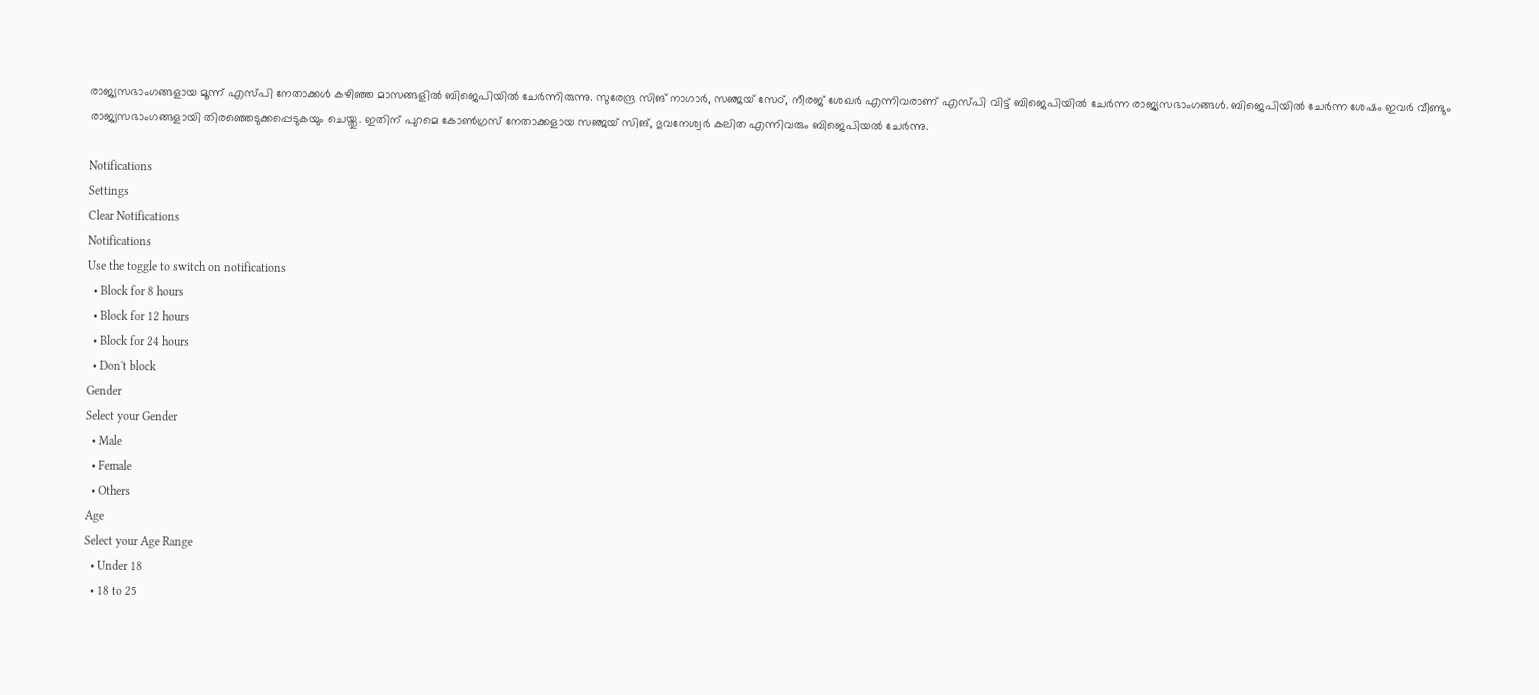രാജ്യസഭാംഗങ്ങളായ മൂന്ന് എസ്പി നേതാക്കള്‍ കഴിഞ്ഞ മാസങ്ങളില്‍ ബിജെപിയില്‍ ചേര്‍ന്നിരുന്നു. സുരേന്ദ്ര സിങ് നാഗാര്‍, സഞ്ജയ് സേഠ്, നീരജ് ശേഖര്‍ എന്നിവരാണ് എസ്പി വിട്ട് ബിജെപിയില്‍ ചേര്‍ന്ന രാജ്യസഭാംഗങ്ങള്‍. ബിജെപിയില്‍ ചേര്‍ന്ന ശേഷം ഇവര്‍ വീണ്ടും രാജ്യസഭാംഗങ്ങളായി തിരഞ്ഞെടുക്കപ്പെടുകയും ചെയ്തു. ഇതിന് പുറമെ കോണ്‍ഗ്രസ് നേതാക്കളായ സഞ്ജയ് സിങ്, ഭുവനേശ്വര്‍ കലിത എന്നിവരും ബിജെപിയല്‍ ചേര്‍ന്നു.

Notifications
Settings
Clear Notifications
Notifications
Use the toggle to switch on notifications
  • Block for 8 hours
  • Block for 12 hours
  • Block for 24 hours
  • Don't block
Gender
Select your Gender
  • Male
  • Female
  • Others
Age
Select your Age Range
  • Under 18
  • 18 to 25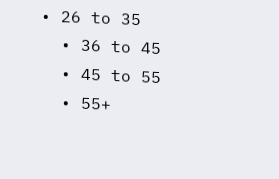• 26 to 35
  • 36 to 45
  • 45 to 55
  • 55+